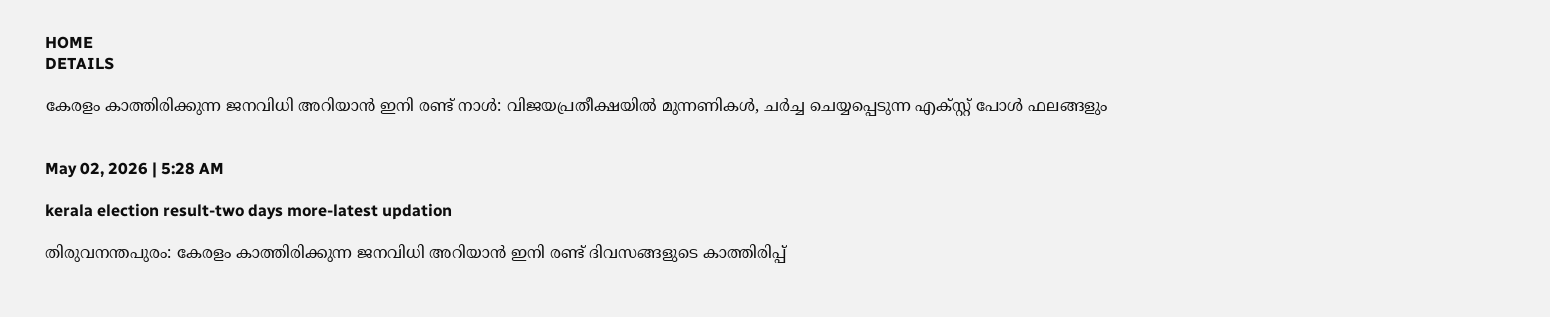HOME
DETAILS

കേരളം കാത്തിരിക്കുന്ന ജനവിധി അറിയാന്‍ ഇനി രണ്ട് നാള്‍: വിജയപ്രതീക്ഷയില്‍ മുന്നണികള്‍, ചര്‍ച്ച ചെയ്യപ്പെടുന്ന എക്സ്റ്റ് പോള്‍ ഫലങ്ങളും


May 02, 2026 | 5:28 AM

kerala election result-two days more-latest updation

തിരുവനന്തപുരം: കേരളം കാത്തിരിക്കുന്ന ജനവിധി അറിയാന്‍ ഇനി രണ്ട് ദിവസങ്ങളുടെ കാത്തിരിപ്പ്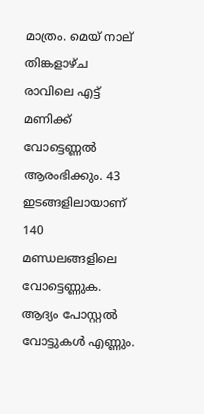മാത്രം. മെയ് നാല് തിങ്കളാഴ്ച രാവിലെ എട്ട് മണിക്ക് വോട്ടെണ്ണല്‍ ആരംഭിക്കും. 43 ഇടങ്ങളിലായാണ് 140 മണ്ഡലങ്ങളിലെ വോട്ടെണ്ണുക. ആദ്യം പോസ്റ്റല്‍ വോട്ടുകള്‍ എണ്ണും.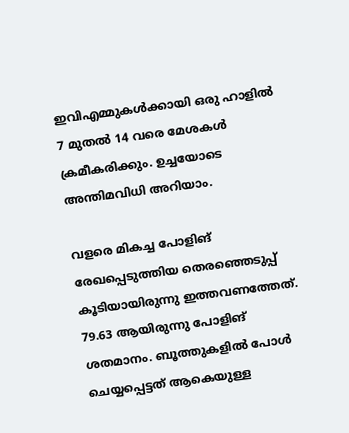ഇവിഎമ്മുകള്‍ക്കായി ഒരു ഹാളില്‍ 7 മുതല്‍ 14 വരെ മേശകള്‍ ക്രമീകരിക്കും. ഉച്ചയോടെ അന്തിമവിധി അറിയാം.

വളരെ മികച്ച പോളിങ് രേഖപ്പെടുത്തിയ തെരഞ്ഞെടുപ്പ് കൂടിയായിരുന്നു ഇത്തവണത്തേത്. 79.63 ആയിരുന്നു പോളിങ് ശതമാനം. ബൂത്തുകളില്‍ പോള്‍ ചെയ്യപ്പെട്ടത് ആകെയുള്ള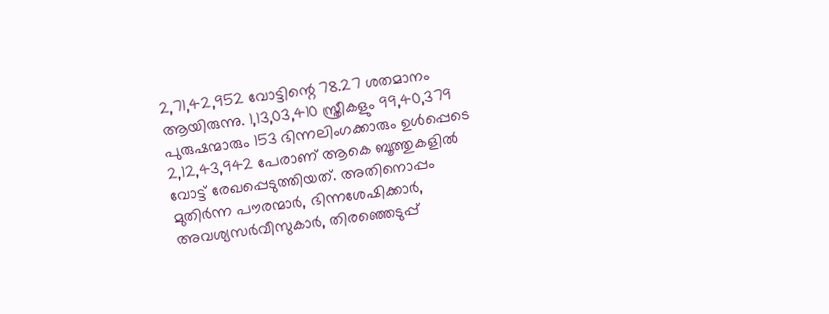2,71,42,952 വോട്ടിന്റെ 78.27 ശതമാനം ആയിരുന്നു. 1,13,03,410 സ്ത്രീകളും 99,40,379 പുരുഷന്മാരും 153 ഭിന്നലിംഗക്കാരും ഉള്‍പ്പെടെ 2,12,43,942 പേരാണ് ആകെ ബൂത്തുകളില്‍ വോട്ട് രേഖപ്പെടുത്തിയത്. അതിനൊപ്പം മുതിര്‍ന്ന പൗരന്മാര്‍, ഭിന്നശേഷിക്കാര്‍, അവശ്യസര്‍വീസുകാര്‍, തിരഞ്ഞെടുപ്പ്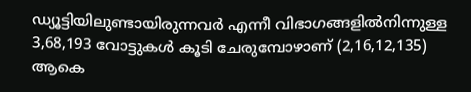ഡ്യൂട്ടിയിലുണ്ടായിരുന്നവര്‍ എന്നീ വിഭാഗങ്ങളില്‍നിന്നുള്ള 3,68,193 വോട്ടുകള്‍ കൂടി ചേരുമ്പോഴാണ് (2,16,12,135) ആകെ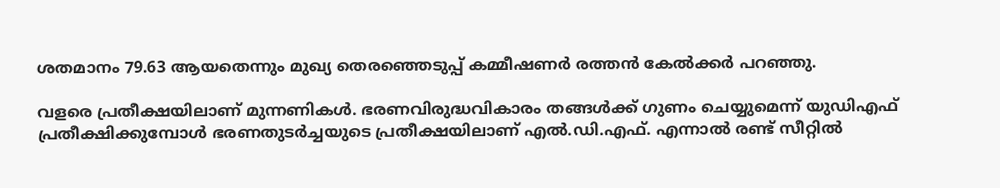ശതമാനം 79.63 ആയതെന്നും മുഖ്യ തെരഞ്ഞെടുപ്പ് കമ്മീഷണര്‍ രത്തന്‍ കേല്‍ക്കര്‍ പറഞ്ഞു.

വളരെ പ്രതീക്ഷയിലാണ് മുന്നണികള്‍. ഭരണവിരുദ്ധവികാരം തങ്ങള്‍ക്ക് ഗുണം ചെയ്യുമെന്ന് യുഡിഎഫ് പ്രതീക്ഷിക്കുമ്പോള്‍ ഭരണതുടര്‍ച്ചയുടെ പ്രതീക്ഷയിലാണ് എല്‍.ഡി.എഫ്. എന്നാല്‍ രണ്ട് സീറ്റില്‍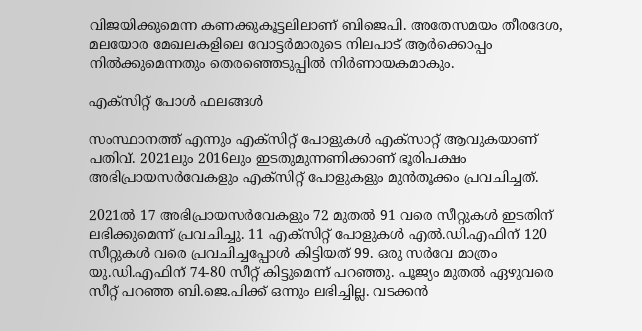വിജയിക്കുമെന്ന കണക്കുകൂട്ടലിലാണ് ബിജെപി. അതേസമയം തീരദേശ, മലയോര മേഖലകളിലെ വോട്ടര്‍മാരുടെ നിലപാട് ആര്‍ക്കൊപ്പം നില്‍ക്കുമെന്നതും തെരഞ്ഞെടുപ്പില്‍ നിര്‍ണായകമാകും.

എക്‌സിറ്റ് പോള്‍ ഫലങ്ങള്‍

സംസ്ഥാനത്ത് എന്നും എക്സിറ്റ് പോളുകള്‍ എക്സാറ്റ് ആവുകയാണ് പതിവ്. 2021ലും 2016ലും ഇടതുമുന്നണിക്കാണ് ഭൂരിപക്ഷം അഭിപ്രായസര്‍വേകളും എക്സിറ്റ് പോളുകളും മുന്‍തൂക്കം പ്രവചിച്ചത്.

2021ല്‍ 17 അഭിപ്രായസര്‍വേകളും 72 മുതല്‍ 91 വരെ സീറ്റുകള്‍ ഇടതിന് ലഭിക്കുമെന്ന് പ്രവചിച്ചു. 11 എക്‌സിറ്റ് പോളുകള്‍ എല്‍.ഡി.എഫിന് 120 സീറ്റുകള്‍ വരെ പ്രവചിച്ചപ്പോള്‍ കിട്ടിയത് 99. ഒരു സര്‍വേ മാത്രം യു.ഡി.എഫിന് 74-80 സീറ്റ് കിട്ടുമെന്ന് പറഞ്ഞു. പൂജ്യം മുതല്‍ ഏഴുവരെ സീറ്റ് പറഞ്ഞ ബി.ജെ.പിക്ക് ഒന്നും ലഭിച്ചില്ല. വടക്കന്‍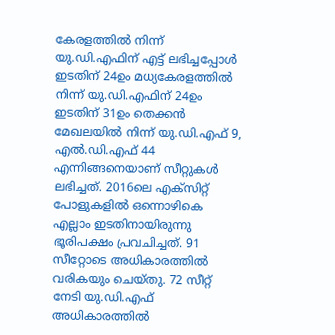കേരളത്തില്‍ നിന്ന് യു.ഡി.എഫിന് എട്ട് ലഭിച്ചപ്പോള്‍ ഇടതിന് 24ഉം മധ്യകേരളത്തില്‍ നിന്ന് യു.ഡി.എഫിന് 24ഉം ഇടതിന് 31ഉം തെക്കന്‍ മേഖലയില്‍ നിന്ന് യു.ഡി.എഫ് 9, എല്‍.ഡി.എഫ് 44 എന്നിങ്ങനെയാണ് സീറ്റുകള്‍ ലഭിച്ചത്. 2016ലെ എക്സിറ്റ് പോളുകളില്‍ ഒന്നൊഴികെ എല്ലാം ഇടതിനായിരുന്നു ഭൂരിപക്ഷം പ്രവചിച്ചത്. 91 സീറ്റോടെ അധികാരത്തില്‍ വരികയും ചെയ്തു. 72 സീറ്റ് നേടി യു.ഡി.എഫ് അധികാരത്തില്‍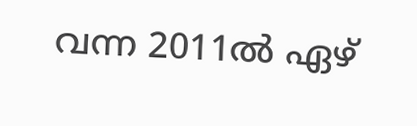വന്ന 2011ല്‍ ഏഴ്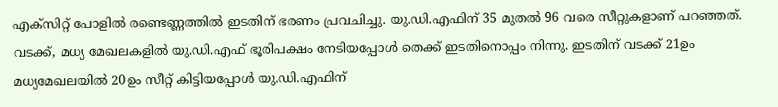എക്സിറ്റ് പോളില്‍ രണ്ടെണ്ണത്തില്‍ ഇടതിന് ഭരണം പ്രവചിച്ചു. യു.ഡി.എഫിന് 35 മുതല്‍ 96 വരെ സീറ്റുകളാണ് പറഞ്ഞത്. വടക്ക്, മധ്യ മേഖലകളില്‍ യു.ഡി.എഫ് ഭൂരിപക്ഷം നേടിയപ്പോള്‍ തെക്ക് ഇടതിനൊപ്പം നിന്നു. ഇടതിന് വടക്ക് 21ഉം മധ്യമേഖലയില്‍ 20ഉം സീറ്റ് കിട്ടിയപ്പോള്‍ യു.ഡി.എഫിന്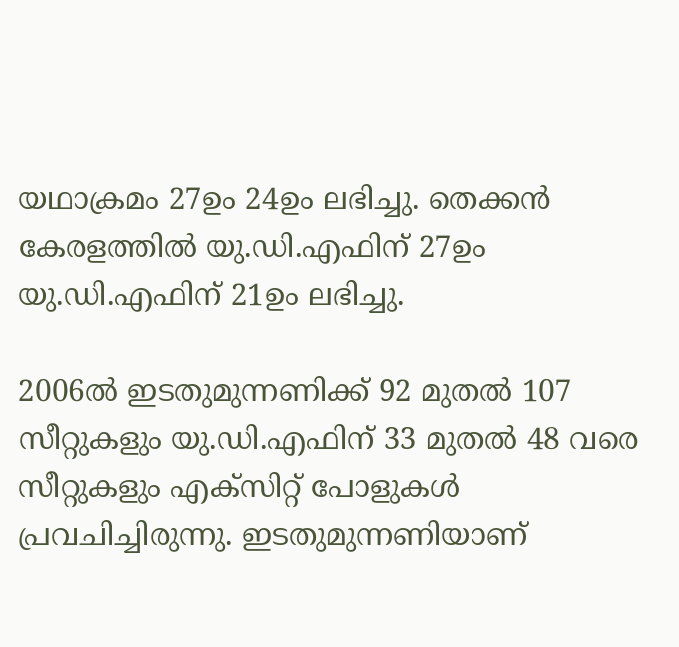യഥാക്രമം 27ഉം 24ഉം ലഭിച്ചു. തെക്കന്‍ കേരളത്തില്‍ യു.ഡി.എഫിന് 27ഉം യു.ഡി.എഫിന് 21ഉം ലഭിച്ചു.

2006ല്‍ ഇടതുമുന്നണിക്ക് 92 മുതല്‍ 107 സീറ്റുകളും യു.ഡി.എഫിന് 33 മുതല്‍ 48 വരെ സീറ്റുകളും എക്സിറ്റ് പോളുകള്‍ പ്രവചിച്ചിരുന്നു. ഇടതുമുന്നണിയാണ്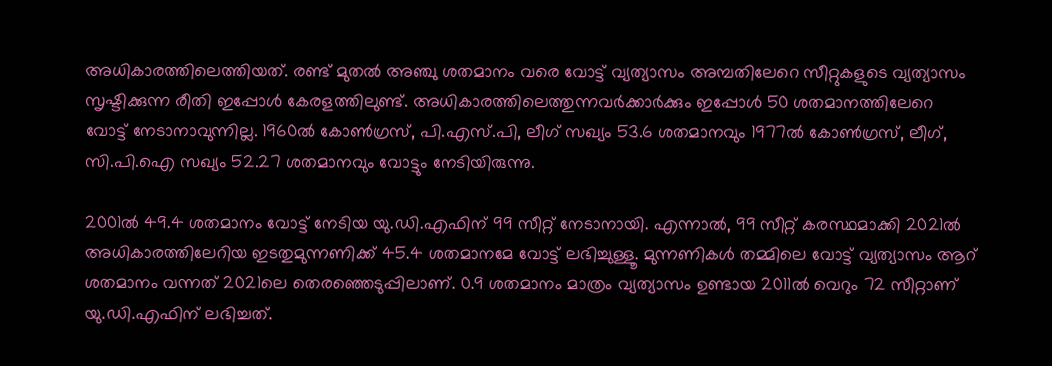അധികാരത്തിലെത്തിയത്. രണ്ട് മുതല്‍ അഞ്ചു ശതമാനം വരെ വോട്ട് വ്യത്യാസം അമ്പതിലേറെ സീറ്റുകളുടെ വ്യത്യാസം സൃഷ്ടിക്കുന്ന രീതി ഇപ്പോള്‍ കേരളത്തിലുണ്ട്. അധികാരത്തിലെത്തുന്നവര്‍ക്കാര്‍ക്കും ഇപ്പോള്‍ 50 ശതമാനത്തിലേറെ വോട്ട് നേടാനാവുന്നില്ല. 1960ല്‍ കോണ്‍ഗ്രസ്, പി.എസ്.പി, ലീഗ് സഖ്യം 53.6 ശതമാനവും 1977ല്‍ കോണ്‍ഗ്രസ്, ലീഗ്, സി.പി.ഐ സഖ്യം 52.27 ശതമാനവും വോട്ടും നേടിയിരുന്നു.

2001ല്‍ 49.4 ശതമാനം വോട്ട് നേടിയ യു.ഡി.എഫിന് 99 സീറ്റ് നേടാനായി. എന്നാല്‍, 99 സീറ്റ് കരസ്ഥമാക്കി 2021ല്‍ അധികാരത്തിലേറിയ ഇടതുമുന്നണിക്ക് 45.4 ശതമാനമേ വോട്ട് ലഭിച്ചുള്ളൂ. മുന്നണികള്‍ തമ്മിലെ വോട്ട് വ്യത്യാസം ആറ് ശതമാനം വന്നത് 2021ലെ തെരഞ്ഞെടുപ്പിലാണ്. 0.9 ശതമാനം മാത്രം വ്യത്യാസം ഉണ്ടായ 2011ല്‍ വെറും 72 സീറ്റാണ് യു.ഡി.എഫിന് ലഭിച്ചത്.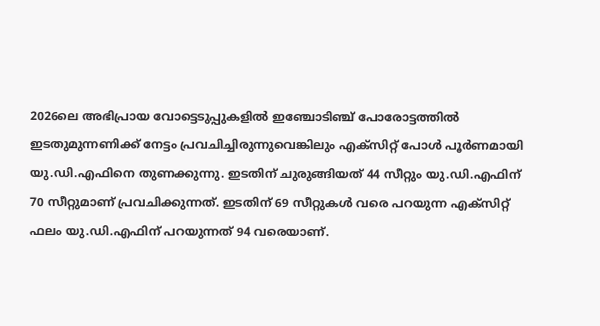2026ലെ അഭിപ്രായ വോട്ടെടുപ്പുകളില്‍ ഇഞ്ചോടിഞ്ച് പോരോട്ടത്തില്‍ ഇടതുമുന്നണിക്ക് നേട്ടം പ്രവചിച്ചിരുന്നുവെങ്കിലും എക്സിറ്റ് പോള്‍ പൂര്‍ണമായി യു.ഡി.എഫിനെ തുണക്കുന്നു. ഇടതിന് ചുരുങ്ങിയത് 44 സീറ്റും യു.ഡി.എഫിന് 70 സീറ്റുമാണ് പ്രവചിക്കുന്നത്. ഇടതിന് 69 സീറ്റുകള്‍ വരെ പറയുന്ന എക്സിറ്റ് ഫലം യു.ഡി.എഫിന് പറയുന്നത് 94 വരെയാണ്.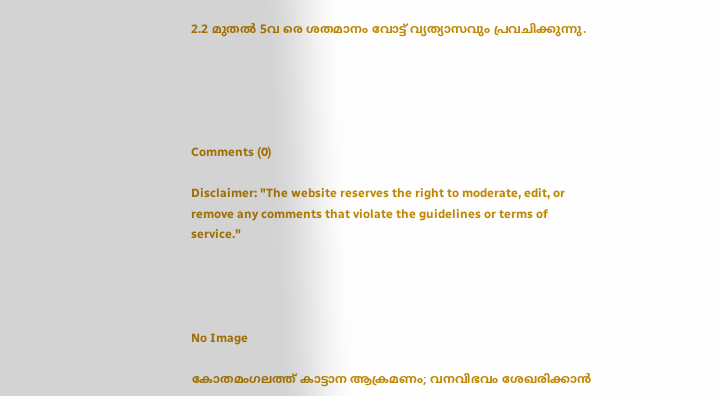2.2 മുതല്‍ 5വ രെ ശതമാനം വോട്ട് വ്യത്യാസവും പ്രവചിക്കുന്നു.





Comments (0)

Disclaimer: "The website reserves the right to moderate, edit, or remove any comments that violate the guidelines or terms of service."




No Image

കോതമംഗലത്ത് കാട്ടാന ആക്രമണം; വനവിഭവം ശേഖരിക്കാൻ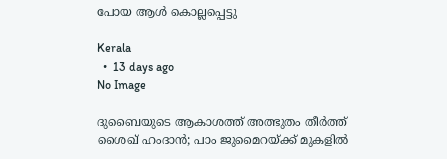പോയ ആൾ കൊല്ലപ്പെട്ടു

Kerala
  •  13 days ago
No Image

ദുബൈയുടെ ആകാശത്ത് അത്ഭുതം തീർത്ത് ശൈഖ് ഹംദാൻ; പാം ജുമൈറയ്ക്ക് മുകളിൽ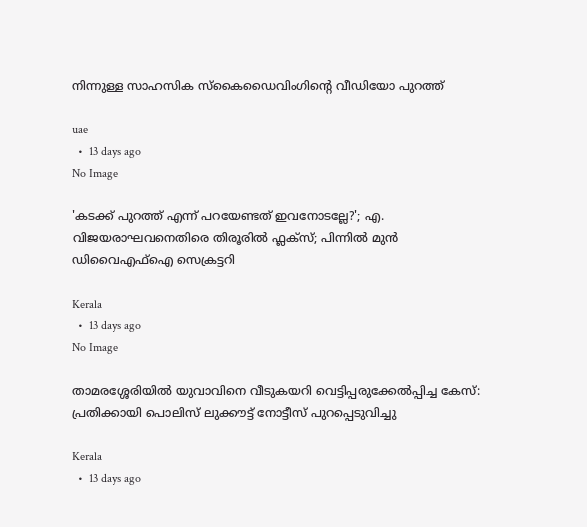നിന്നുള്ള സാഹസിക സ്കൈഡൈവിംഗിന്റെ വീഡിയോ പുറത്ത്

uae
  •  13 days ago
No Image

'കടക്ക് പുറത്ത് എന്ന് പറയേണ്ടത് ഇവനോടല്ലേ?'; എ. വിജയരാഘവനെതിരെ തിരൂരിൽ ഫ്ലക്സ്; പിന്നിൽ മുൻ ഡിവൈഎഫ്ഐ സെക്രട്ടറി

Kerala
  •  13 days ago
No Image

താമരശ്ശേരിയിൽ യുവാവിനെ വീടുകയറി വെട്ടിപ്പരുക്കേൽപ്പിച്ച കേസ്: പ്രതിക്കായി പൊലിസ് ലുക്കൗട്ട് നോട്ടീസ് പുറപ്പെടുവിച്ചു

Kerala
  •  13 days ago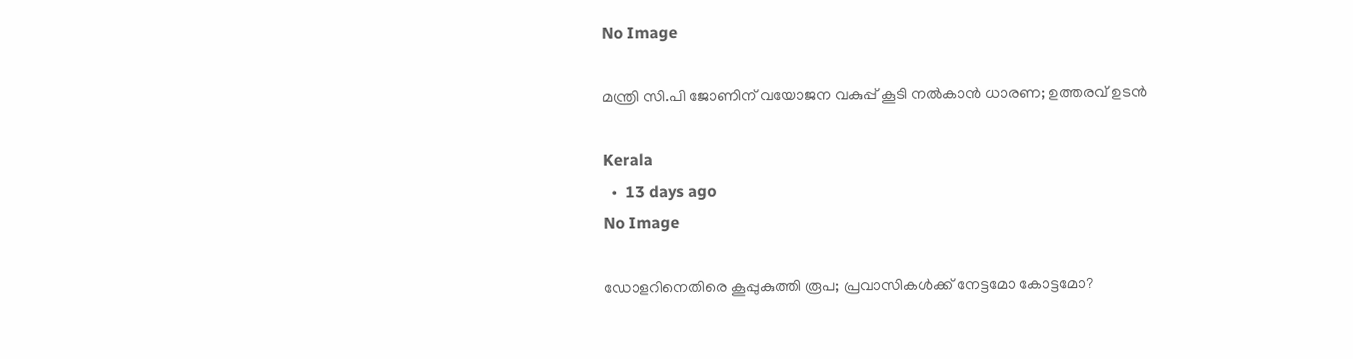No Image

മന്ത്രി സി.പി ജോണിന് വയോജന വകുപ്പ് കൂടി നൽകാൻ ധാരണ; ഉത്തരവ് ഉടൻ

Kerala
  •  13 days ago
No Image

ഡോളറിനെതിരെ കൂപ്പുകുത്തി രൂപ; പ്രവാസികൾക്ക് നേട്ടമോ കോട്ടമോ?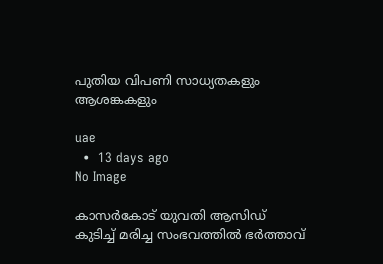പുതിയ വിപണി സാധ്യതകളും ആശങ്കകളും

uae
  •  13 days ago
No Image

കാസർകോട് യുവതി ആസിഡ് കുടിച്ച് മരിച്ച സംഭവത്തിൽ ഭർത്താവ്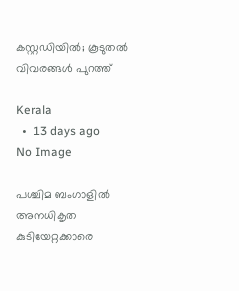കസ്റ്റഡിയിൽ; കൂടുതൽ വിവരങ്ങൾ പുറത്ത്

Kerala
  •  13 days ago
No Image

പശ്ചിമ ബംഗാളിൽ അനധികൃത കുടിയേറ്റക്കാരെ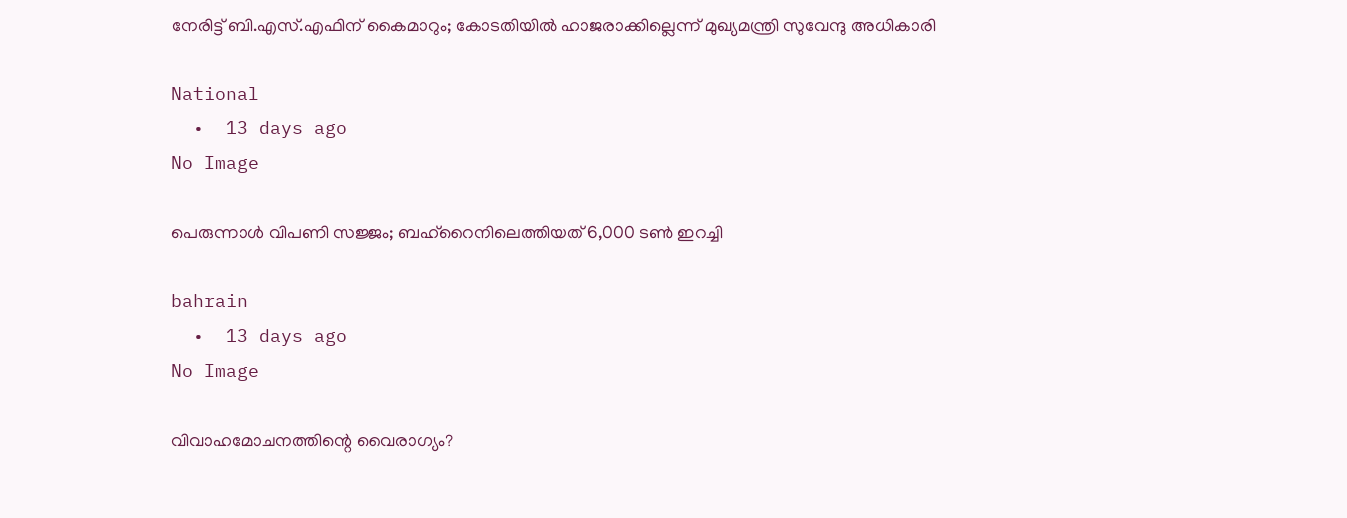നേരിട്ട് ബി.എസ്.എഫിന് കൈമാറും; കോടതിയിൽ ഹാജരാക്കില്ലെന്ന് മുഖ്യമന്ത്രി സുവേന്ദു അധികാരി

National
  •  13 days ago
No Image

പെരുന്നാള്‍ വിപണി സജ്ജം; ബഹ്‌റൈനിലെത്തിയത് 6,000 ടണ്‍ ഇറച്ചി

bahrain
  •  13 days ago
No Image

വിവാഹമോചനത്തിന്റെ വൈരാഗ്യം?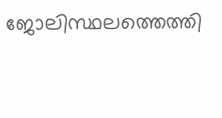ജോലിസ്ഥലത്തെത്തി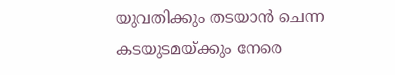യുവതിക്കും തടയാൻ ചെന്ന കടയുടമയ്ക്കും നേരെ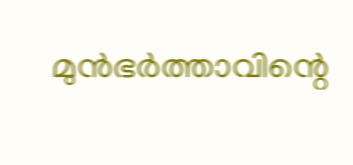മുൻഭർത്താവിന്റെ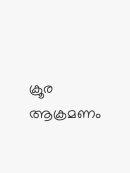ക്രൂര ആക്രമണം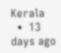Kerala
  •  13 days ago